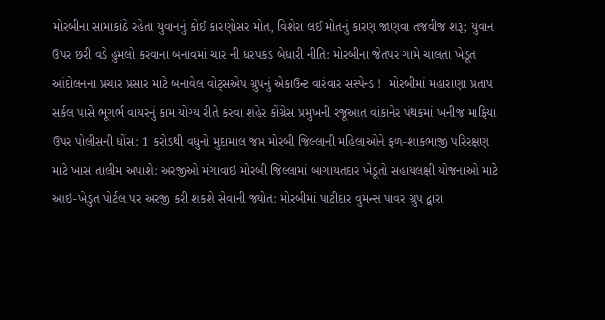મોરબીના સામાકાંઠે રહેતા યુવાનનું કોઈ કારણોસર મોત, વિશેરા લઈ મોતનું કારણ જાણવા તજવીજ શરૂ; યુવાન ઉપર છરી વડે હુમલો કરવાના બનાવમાં ચાર ની ધરપકડ બેધારી નીતિ: મોરબીના જેતપર ગામે ચાલતા ખેડૂત આંદોલનના પ્રચાર પ્રસાર માટે બનાવેલ વોટ્સએપ ગ્રુપનું એકાઉન્ટ વારંવાર સસ્પેન્ડ !  મોરબીમાં મહારાણા પ્રતાપ સર્કલ પાસે ભૂગર્ભ વાયરનું કામ યોગ્ય રીતે કરવા શહેર કોંગ્રેસ પ્રમુખની રજૂઆત વાંકાનેર પંથકમાં ખનીજ માફિયા ઉપર પોલીસની ધોંસ: 1 કરોડથી વધુનો મુદામાલ જપ્ત મોરબી જિલ્લાની મહિલાઓને ફળ-શાકભાજી પરિરક્ષણ માટે ખાસ તાલીમ અપાશે: અરજીઓ મંગાવાઇ મોરબી જિલ્લામાં બાગાયતદાર ખેડૂતો સહાયલક્ષી યોજનાઓ માટે આઇ-ખેડુત પોર્ટલ પર અરજી કરી શકશે સેવાની જ્યોત: મોરબીમાં પાટીદાર વુમન્સ પાવર ગ્રુપ દ્વારા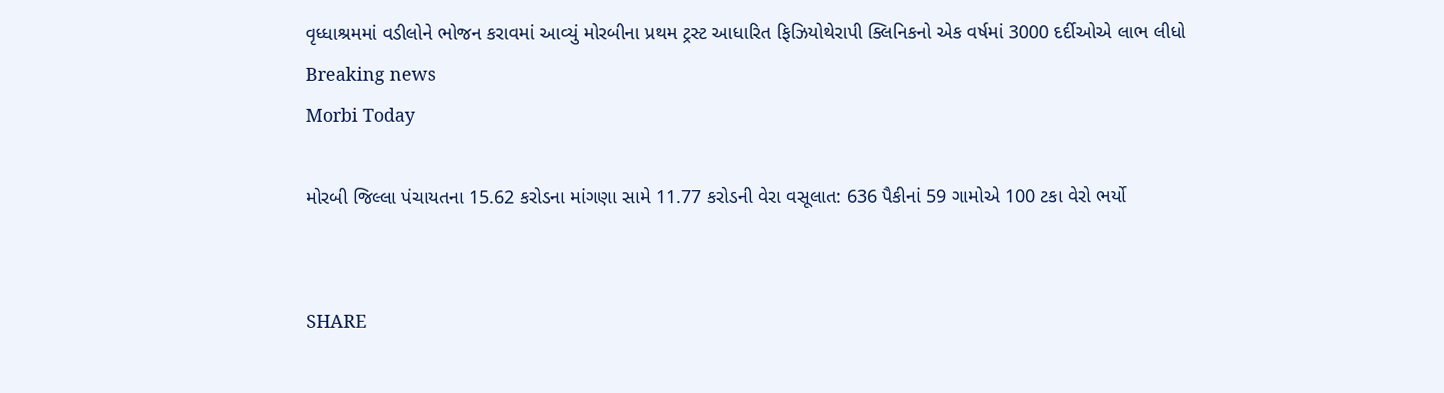વૃધ્ધાશ્રમમાં વડીલોને ભોજન કરાવમાં આવ્યું મોરબીના પ્રથમ ટ્રસ્ટ આધારિત ફિઝિયોથેરાપી ક્લિનિકનો એક વર્ષમાં 3000 દર્દીઓએ લાભ લીધો
Breaking news
Morbi Today

મોરબી જિલ્લા પંચાયતના 15.62 કરોડના માંગણા સામે 11.77 કરોડની વેરા વસૂલાત: 636 પૈકીનાં 59 ગામોએ 100 ટકા વેરો ભર્યો


SHARE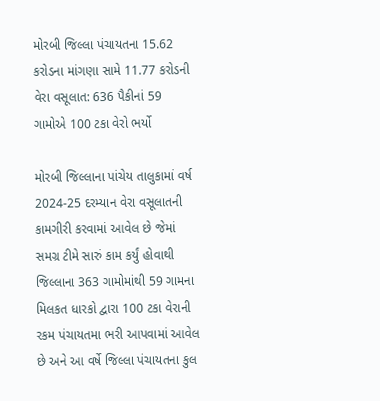મોરબી જિલ્લા પંચાયતના 15.62 કરોડના માંગણા સામે 11.77 કરોડની વેરા વસૂલાત: 636 પૈકીનાં 59 ગામોએ 100 ટકા વેરો ભર્યો

મોરબી જિલ્લાના પાંચેય તાલુકામાં વર્ષ 2024-25 દરમ્યાન વેરા વસૂલાતની કામગીરી કરવામાં આવેલ છે જેમાં સમગ્ર ટીમે સારું કામ કર્યું હોવાથી જિલ્લાના 363 ગામોમાંથી 59 ગામના મિલકત ધારકો દ્વારા 100 ટકા વેરાની રકમ પંચાયતમા ભરી આપવામાં આવેલ છે અને આ વર્ષે જિલ્લા પંચાયતના કુલ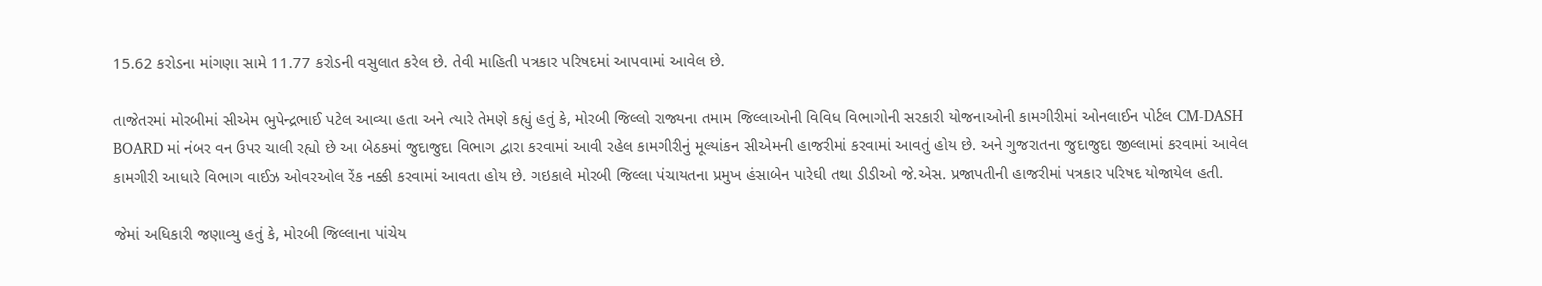15.62 કરોડના માંગણા સામે 11.77 કરોડની વસુલાત કરેલ છે. તેવી માહિતી પત્રકાર પરિષદમાં આપવામાં આવેલ છે.

તાજેતરમાં મોરબીમાં સીએમ ભુપેન્દ્રભાઈ પટેલ આવ્યા હતા અને ત્યારે તેમણે કહ્યું હતું કે, મોરબી જિલ્લો રાજ્યના તમામ જિલ્લાઓની વિવિધ વિભાગોની સરકારી યોજનાઓની કામગીરીમાં ઓનલાઈન પોર્ટલ CM-DASH BOARD માં નંબર વન ઉપર ચાલી રહ્યો છે આ બેઠકમાં જુદાજુદા વિભાગ દ્વારા કરવામાં આવી રહેલ કામગીરીનું મૂલ્યાંકન સીએમની હાજરીમાં કરવામાં આવતું હોય છે. અને ગુજરાતના જુદાજુદા જીલ્લામાં કરવામાં આવેલ કામગીરી આધારે વિભાગ વાઈઝ ઓવરઓલ રેંક નક્કી કરવામાં આવતા હોય છે. ગઇકાલે મોરબી જિલ્લા પંચાયતના પ્રમુખ હંસાબેન પારેઘી તથા ડીડીઓ જે.એસ. પ્રજાપતીની હાજરીમાં પત્રકાર પરિષદ યોજાયેલ હતી.

જેમાં અધિકારી જણાવ્યુ હતું કે, મોરબી જિલ્લાના પાંચેય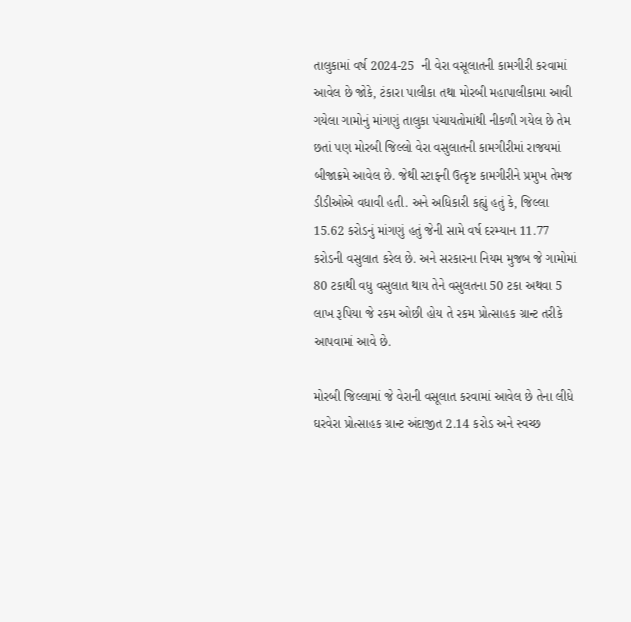તાલુકામાં વર્ષ 2024-25  ની વેરા વસૂલાતની કામગીરી કરવામાં આવેલ છે જોકે, ટંકારા પાલીકા તથા મોરબી મહાપાલીકામા આવી ગયેલા ગામોનું માંગણું તાલુકા પંચાયતોમાંથી નીકળી ગયેલ છે તેમ છતાં પણ મોરબી જિલ્લો વેરા વસુલાતની કામગીરીમાં રાજયમાં બીજાક્રમે આવેલ છે. જેથી સ્ટાફની ઉત્કૃષ્ટ કામગીરીને પ્રમુખ તેમજ ડીડીઓએ વધાવી હતી. અને અધિકારી કહ્યું હતું કે, જિલ્લા 15.62 કરોડનું માંગણું હતું જેની સામે વર્ષ દરમ્યાન 11.77 કરોડની વસુલાત કરેલ છે. અને સરકારના નિયમ મુજબ જે ગામોમાં 80 ટકાથી વધુ વસુલાત થાય તેને વસુલતના 50 ટકા અથવા 5 લાખ રૂપિયા જે રકમ ઓછી હોય તે રકમ પ્રોત્સાહક ગ્રાન્ટ તરીકે આપવામાં આવે છે.

મોરબી જિલ્લામાં જે વેરાની વસૂલાત કરવામાં આવેલ છે તેના લીધે ઘરવેરા પ્રોત્સાહક ગ્રાન્ટ અંદાજીત 2.14 કરોડ અને સ્વચ્છ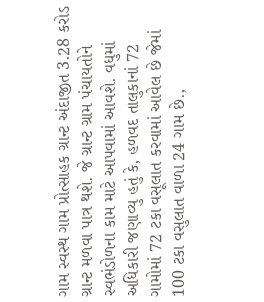ગામ સ્વસ્થ ગામ પ્રોત્સાહક ગ્રાન્ટ અંદાજીત 3.28 કરોડ ગ્રાન્ટ મળવા પાત્ર થશે. જે ગ્રાન્ટ ગ્રામ પંચાયતોને સ્વભંડોળના કામ માટે આપવામાં આવશે. વધુમાં અધિકારી જણાવ્યુ હતું કે, હળવદ તાલુકાનાં 72 ગામોમાં 72 ટકા વસૂલાત કરવામાં આવેલ છે જેમાં 100 ટકા વસુલાત વાળા 24 ગામ છે.,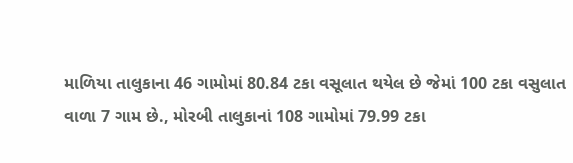માળિયા તાલુકાના 46 ગામોમાં 80.84 ટકા વસૂલાત થયેલ છે જેમાં 100 ટકા વસુલાત વાળા 7 ગામ છે., મોરબી તાલુકાનાં 108 ગામોમાં 79.99 ટકા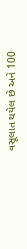વસૂલાત થયેલ છે અને 100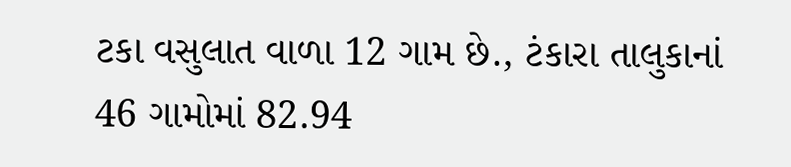ટકા વસુલાત વાળા 12 ગામ છે., ટંકારા તાલુકાનાં 46 ગામોમાં 82.94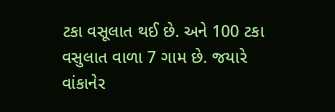ટકા વસૂલાત થઈ છે. અને 100 ટકા વસુલાત વાળા 7 ગામ છે. જયારે વાંકાનેર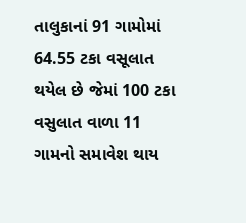તાલુકાનાં 91 ગામોમાં 64.55 ટકા વસૂલાત થયેલ છે જેમાં 100 ટકા વસુલાત વાળા 11 ગામનો સમાવેશ થાય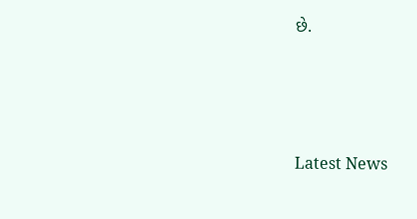છે.






Latest News